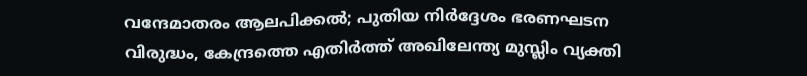വന്ദേമാതരം ആലപിക്കൽ; പുതിയ നിര്‍ദ്ദേശം ഭരണഘടന വിരുദ്ധം, കേന്ദ്രത്തെ എതിര്‍ത്ത് അഖിലേന്ത്യ മുസ്ലിം വ്യക്തി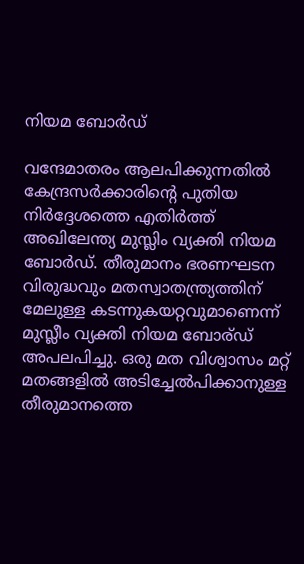നിയമ ബോര്‍ഡ്

വന്ദേമാതരം ആലപിക്കുന്നതില്‍ കേന്ദ്രസര്‍ക്കാരിന്‍റെ പുതിയ നിര്‍ദ്ദേശത്തെ എതിര്‍ത്ത് അഖിലേന്ത്യ മുസ്ലിം വ്യക്തി നിയമ ബോര്‍ഡ്. തീരുമാനം ഭരണഘടന വിരുദ്ധവും മതസ്വാതന്ത്ര്യത്തിന് മേലുള്ള കടന്നുകയറ്റവുമാണെന്ന് മുസ്ലീം വ്യക്തി നിയമ ബോര്ഡ് അപലപിച്ചു. ഒരു മത വിശ്വാസം മറ്റ് മതങ്ങളില്‍ അടിച്ചേല്‍പിക്കാനുള്ള തീരുമാനത്തെ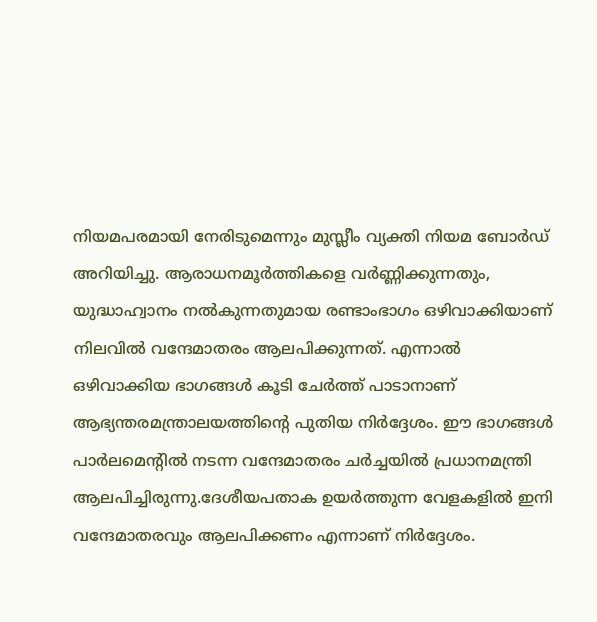നിയമപരമായി നേരിടുമെന്നും മുസ്ലീം വ്യക്തി നിയമ ബോര്‍ഡ് അറിയിച്ചു. ആരാധനമൂര്‍ത്തികളെ വര്‍ണ്ണിക്കുന്നതും, യുദ്ധാഹ്വാനം നല്‍കുന്നതുമായ രണ്ടാംഭാഗം ഒഴിവാക്കിയാണ് നിലവില്‍ വന്ദേമാതരം ആലപിക്കുന്നത്. എന്നാല്‍ ഒഴിവാക്കിയ ഭാഗങ്ങള്‍ കൂടി ചേര്‍ത്ത് പാടാനാണ് ആഭ്യന്തരമന്ത്രാലയത്തിന്‍റെ പുതിയ നിര്‍ദ്ദേശം. ഈ ഭാഗങ്ങള്‍ പാര്‍ലമെന്‍റില്‍ നടന്ന വന്ദേമാതരം ചര്‍ച്ചയില്‍ പ്രധാനമന്ത്രി ആലപിച്ചിരുന്നു.ദേശീയപതാക ഉയർത്തുന്ന വേളകളിൽ ഇനി വന്ദേമാതരവും ആലപിക്കണം എന്നാണ് നിർദ്ദേശം.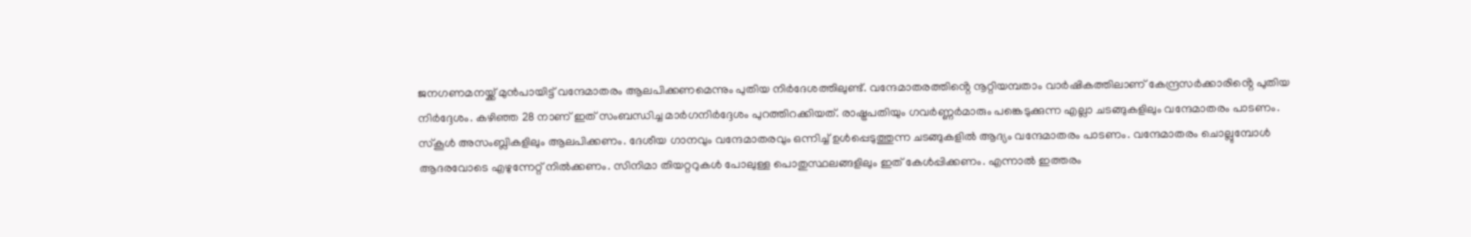ജനഗണമനയ്ക്ക് മുൻപായിട്ട് വന്ദേമാതരം ആലപിക്കണമെന്നും പുതിയ നിർദേശത്തിലുണ്ട്. വന്ദേമാതരത്തിൻ്റെ നൂറ്റിയമ്പതാം വാർഷികത്തിലാണ് കേന്ദ്രസർക്കാരിൻ്റെ പുതിയ നിർദ്ദേശം. കഴിഞ്ഞ 28 നാണ് ഇത് സംബന്ധിച്ച മാർഗനിർദ്ദേശം പുറത്തിറക്കിയത്. രാഷ്ട്രപതിയും ഗവര്‍ണ്ണര്‍മാരും പങ്കെടുക്കുന്ന എല്ലാ ചടങ്ങുകളിലും വന്ദേമാതരം പാടണം. സ്കൂള്‍ അസംബ്ലികളിലും ആലപിക്കണം. ദേശീയ ഗാനവും വന്ദേമാതരവും ഒന്നിച്ച് ഉള്‍പ്പെടുത്തുന്ന ചടങ്ങുകളില്‍ ആദ്യം വന്ദേമാതരം പാടണം. വന്ദേമാതരം ചൊല്ലുമ്പോള്‍ ആദരവോടെ എഴുന്നേറ്റ് നില്‍ക്കണം. സിനിമാ തിയറ്ററുകൾ പോലുള്ള പൊതുസ്ഥലങ്ങളിലും ഇത് കേൾപ്പിക്കണം. എന്നാൽ ഇത്തരം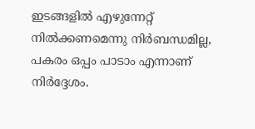ഇടങ്ങളിൽ എഴുന്നേറ്റ് നിൽക്കണമെന്നു നിർബന്ധമില്ല, പകരം ഒപ്പം പാടാം എന്നാണ് നിർദ്ദേശം.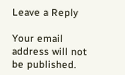Leave a Reply

Your email address will not be published.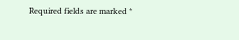Required fields are marked *